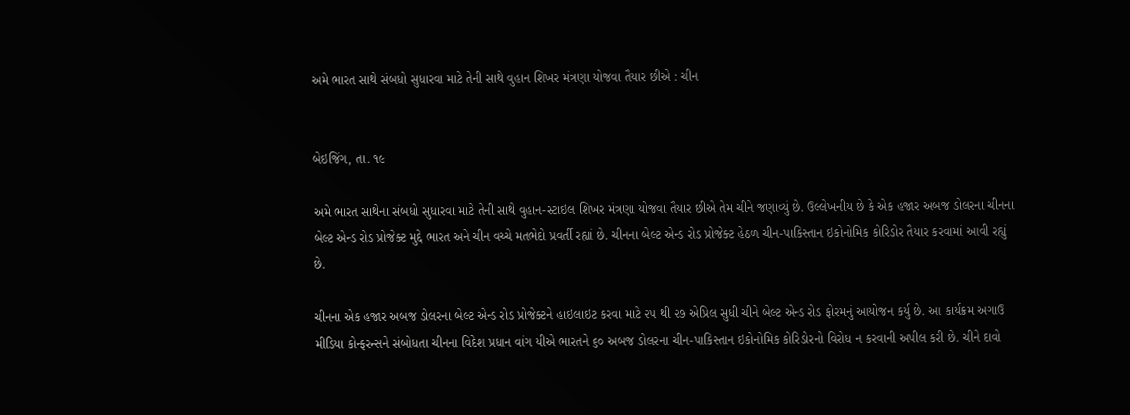અમે ભારત સાથે સંબધો સુધારવા માટે તેની સાથે વુહાન શિખર મંત્રણા યોજવા તૈયાર છીએ : ચીન


બેઇજિંગ, તા. ૧૯

અમે ભારત સાથેના સંબધો સુધારવા માટે તેની સાથે વુહાન-સ્ટાઇલ શિખર મંત્રણા યોજવા તૈયાર છીએ તેમ ચીને જણાવ્યું છે. ઉલ્લેખનીય છે કે એક હજાર અબજ ડોલરના ચીનના બેલ્ટ એન્ડ રોડ પ્રોજેક્ટ મુદ્દે ભારત અને ચીન વચ્ચે મતભેદો પ્રવર્તી રહ્યાં છે. ચીનના બેલ્ટ એન્ડ રોડ પ્રોજેક્ટ હેઠળ ચીન-પાકિસ્તાન ઇકોનોમિક કોરિડોર તૈયાર કરવામાં આવી રહ્યું છે.

ચીનના એક હજાર અબજ ડોલરના બેલ્ટ એન્ડ રોડ પ્રોજેક્ટને હાઇલાઇટ કરવા માટે ૨૫ થી ૨૭ એપ્રિલ સુધી ચીને બેલ્ટ એન્ડ રોડ ફોરમનું આયોજન કર્યુ છે. આ કાર્યક્રમ અગાઉ મીડિયા કોન્ફરન્સને સંબોધતા ચીનના વિદેશ પ્રધાન વાંગ યીએ ભારતને ૬૦ અબજ ડોલરના ચીન-પાકિસ્તાન ઇકોનોમિક કોરિડોરનો વિરોધ ન કરવાની અપીલ કરી છે. ચીને દાવો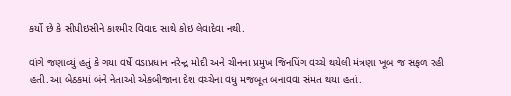કર્યો છે કે સીપીઇસીને કાશ્મીર વિવાદ સાથે કોઇ લેવાદેવા નથી.

વાંગે જણાવ્યું હતું કે ગયા વર્ષે વડાપ્રધાન નરેન્દ્ર મોદી અને ચીનના પ્રમુખ જિનપિંગ વચ્ચે થયેલી મંત્રણા ખૂબ જ સફળ રહી હતી.આ બેઠકમાં બંને નેતાઓ એકબીજાના દેશ વચ્ચેના વધુ મજબૂત બનાવવા સંમત થયા હતાં.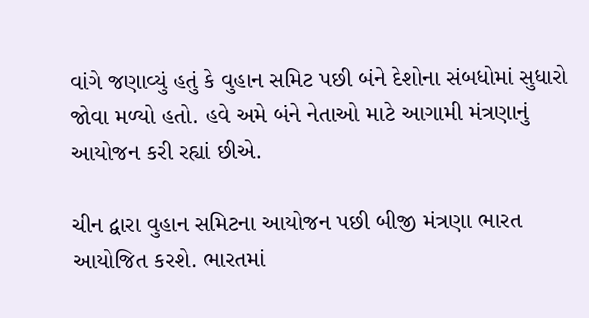વાંગે જણાવ્યું હતું કે વુહાન સમિટ પછી બંને દેશોના સંબધોમાં સુધારો જોવા મળ્યો હતો. હવે અમે બંને નેતાઓ માટે આગામી મંત્રણાનું આયોજન કરી રહ્યાં છીએ.

ચીન દ્વારા વુહાન સમિટના આયોજન પછી બીજી મંત્રણા ભારત આયોજિત કરશે. ભારતમાં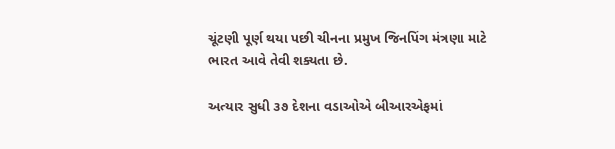ચૂંટણી પૂર્ણ થયા પછી ચીનના પ્રમુખ જિનપિંગ મંત્રણા માટે ભારત આવે તેવી શક્યતા છે.

અત્યાર સુધી ૩૭ દેશના વડાઓએ બીઆરએફમાં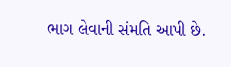ભાગ લેવાની સંમતિ આપી છે.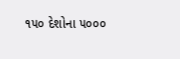૧૫૦ દેશોના ૫૦૦૦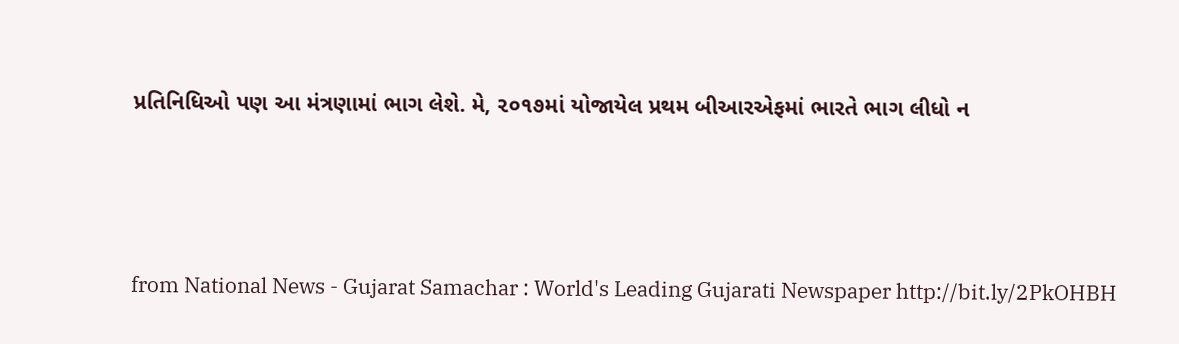પ્રતિનિધિઓ પણ આ મંત્રણામાં ભાગ લેશે. મે, ૨૦૧૭માં યોજાયેલ પ્રથમ બીઆરએફમાં ભારતે ભાગ લીધો ન




from National News - Gujarat Samachar : World's Leading Gujarati Newspaper http://bit.ly/2PkOHBH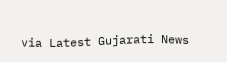via Latest Gujarati News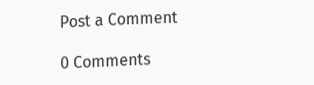Post a Comment

0 Comments